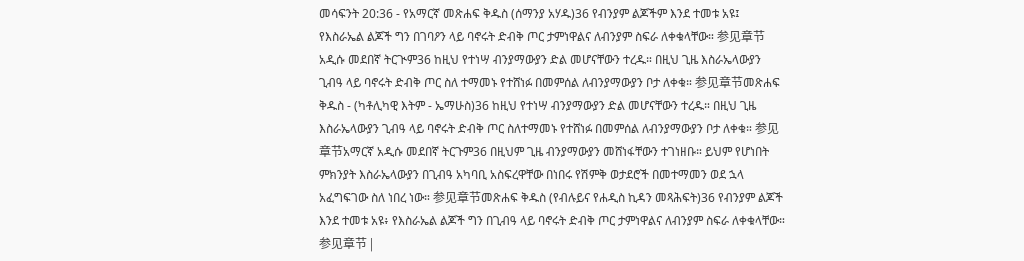መሳፍንት 20:36 - የአማርኛ መጽሐፍ ቅዱስ (ሰማንያ አሃዱ)36 የብንያም ልጆችም እንደ ተመቱ አዩ፤ የእስራኤል ልጆች ግን በገባዖን ላይ ባኖሩት ድብቅ ጦር ታምነዋልና ለብንያም ስፍራ ለቀቁላቸው። 参见章节አዲሱ መደበኛ ትርጒም36 ከዚህ የተነሣ ብንያማውያን ድል መሆናቸውን ተረዱ። በዚህ ጊዜ እስራኤላውያን ጊብዓ ላይ ባኖሩት ድብቅ ጦር ስለ ተማመኑ የተሸነፉ በመምሰል ለብንያማውያን ቦታ ለቀቁ። 参见章节መጽሐፍ ቅዱስ - (ካቶሊካዊ እትም - ኤማሁስ)36 ከዚህ የተነሣ ብንያማውያን ድል መሆናቸውን ተረዱ። በዚህ ጊዜ እስራኤላውያን ጊብዓ ላይ ባኖሩት ድብቅ ጦር ስለተማመኑ የተሸነፉ በመምሰል ለብንያማውያን ቦታ ለቀቁ። 参见章节አማርኛ አዲሱ መደበኛ ትርጉም36 በዚህም ጊዜ ብንያማውያን መሸነፋቸውን ተገነዘቡ። ይህም የሆነበት ምክንያት እስራኤላውያን በጊብዓ አካባቢ አስፍረዋቸው በነበሩ የሽምቅ ወታደሮች በመተማመን ወደ ኋላ አፈግፍገው ስለ ነበረ ነው። 参见章节መጽሐፍ ቅዱስ (የብሉይና የሐዲስ ኪዳን መጻሕፍት)36 የብንያም ልጆች እንደ ተመቱ አዩ፥ የእስራኤል ልጆች ግን በጊብዓ ላይ ባኖሩት ድብቅ ጦር ታምነዋልና ለብንያም ስፍራ ለቀቁላቸው። 参见章节 |